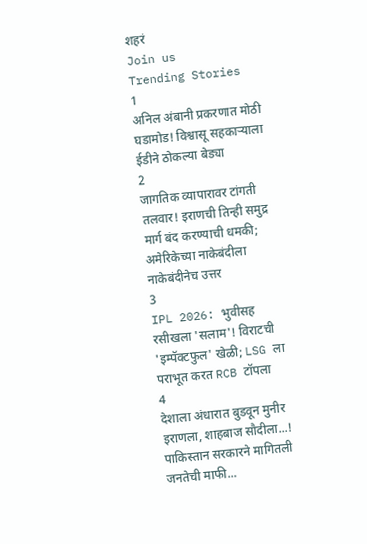शहरं
Join us
Trending Stories
1
अनिल अंबानी प्रकरणात मोठी घडामोड! विश्वासू सहकाऱ्याला ईडीने ठोकल्या बेड्या
2
जागतिक व्यापारावर टांगती तलवार! इराणची तिन्ही समुद्र मार्ग बंद करण्याची धमकी; अमेरिकेच्या नाकेबंदीला नाकेबंदीनेच उत्तर
3
IPL 2026: भुवीसह रसीखला 'सलाम'! विराटची 'इम्पॅक्टफुल' खेळी; LSG ला पराभूत करत RCB टॉपला
4
देशाला अंधारात बुडवून मुनीर इराणला, शाहबाज सौदीला...! पाकिस्तान सरकारने मागितली जनतेची माफी...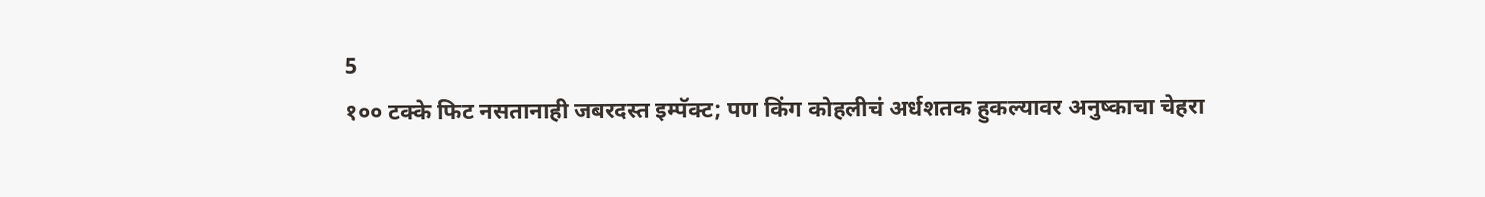5
१०० टक्के फिट नसतानाही जबरदस्त इम्पॅक्ट; पण किंग कोहलीचं अर्धशतक हुकल्यावर अनुष्काचा चेहरा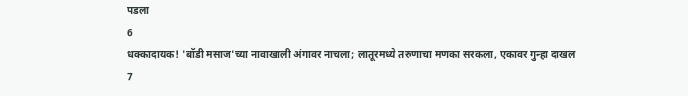पडला
6
धक्कादायक! 'बॉडी मसाज'च्या नावाखाली अंगावर नाचला; लातूरमध्ये तरुणाचा मणका सरकला, एकावर गुन्हा दाखल
7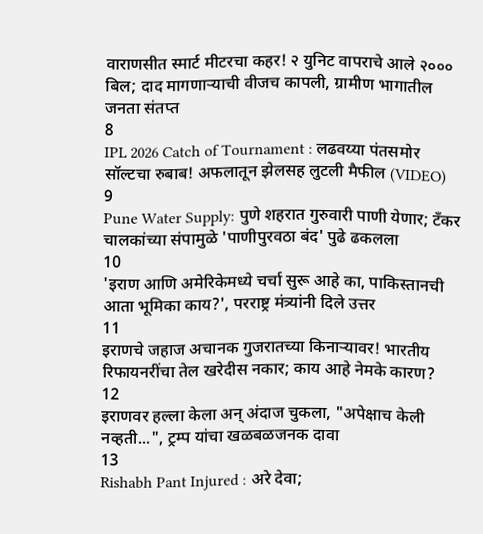वाराणसीत स्मार्ट मीटरचा कहर! २ युनिट वापराचे आले २००० बिल; दाद मागणाऱ्याची वीजच कापली, ग्रामीण भागातील जनता संतप्त
8
IPL 2026 Catch of Tournament : लढवय्या पंतसमोर सॉल्टचा रुबाब! अफलातून झेलसह लुटली मैफील (VIDEO)
9
Pune Water Supply: पुणे शहरात गुरुवारी पाणी येणार; टँकर चालकांच्या संपामुळे 'पाणीपुरवठा बंद' पुढे ढकलला
10
'इराण आणि अमेरिकेमध्ये चर्चा सुरू आहे का, पाकिस्तानची आता भूमिका काय?', परराष्ट्र मंत्र्यांनी दिले उत्तर
11
इराणचे जहाज अचानक गुजरातच्या किनाऱ्यावर! भारतीय रिफायनरींचा तेल खरेदीस नकार; काय आहे नेमके कारण?
12
इराणवर हल्ला केला अन् अंदाज चुकला, "अपेक्षाच केली नव्हती...", ट्रम्प यांचा खळबळजनक दावा
13
Rishabh Pant Injured : अरे देवा;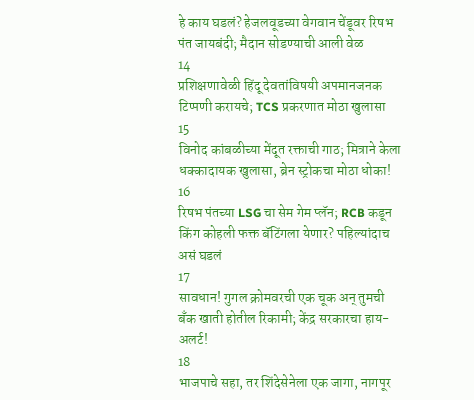हे काय घडलं? हेजलवूडच्या वेगवान चेंडूवर रिषभ पंत जायबंदी; मैदान सोडण्याची आली वेळ
14
प्रशिक्षणावेळी हिंदू देवतांविषयी अपमानजनक टिप्पणी करायचे; TCS प्रकरणात मोठा खुलासा
15
विनोद कांबळीच्या मेंदूत रक्ताची गाठ; मित्राने केला धक्कादायक खुलासा, ब्रेन स्ट्रोकचा मोठा धोका!
16
रिषभ पंतच्या LSG चा सेम गेम प्लॅन; RCB कडून किंग कोहली फक्त बॅटिंगला येणार? पहिल्यांदाच असं घडलं
17
सावधान! गुगल क्रोमवरची एक चूक अन् तुमची बँक खाती होतील रिकामी; केंद्र सरकारचा हाय-अलर्ट!
18
भाजपाचे सहा, तर शिंदेसेनेला एक जागा, नागपूर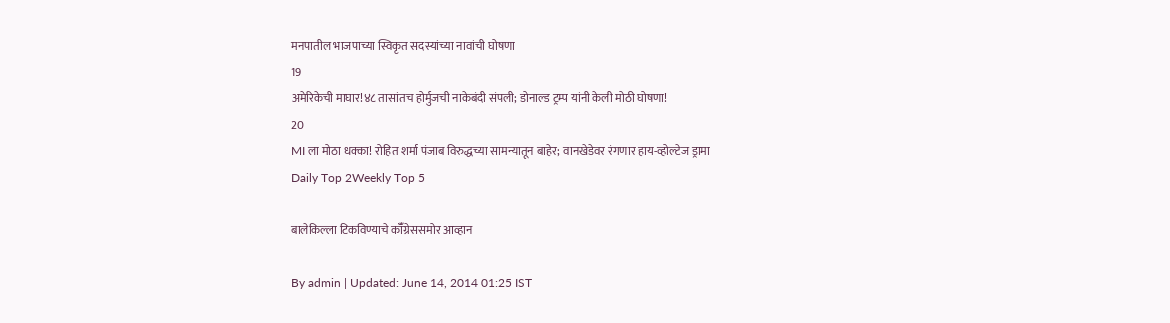मनपातील भाजपाच्या स्विकृत सदस्यांच्या नावांची घोषणा
19
अमेरिकेची माघार!४८ तासांतच होर्मुजची नाकेबंदी संपली; डोनाल्ड ट्रम्प यांनी केली मोठी घोषणा!
20
MI ला मोठा धक्का! रोहित शर्मा पंजाब विरुद्धच्या सामन्यातून बाहेर; वानखेडेवर रंगणार हाय-व्होल्टेज ड्रामा
Daily Top 2Weekly Top 5

बालेकिल्ला टिकविण्याचे कॉँग्रेससमोर आव्हान

By admin | Updated: June 14, 2014 01:25 IST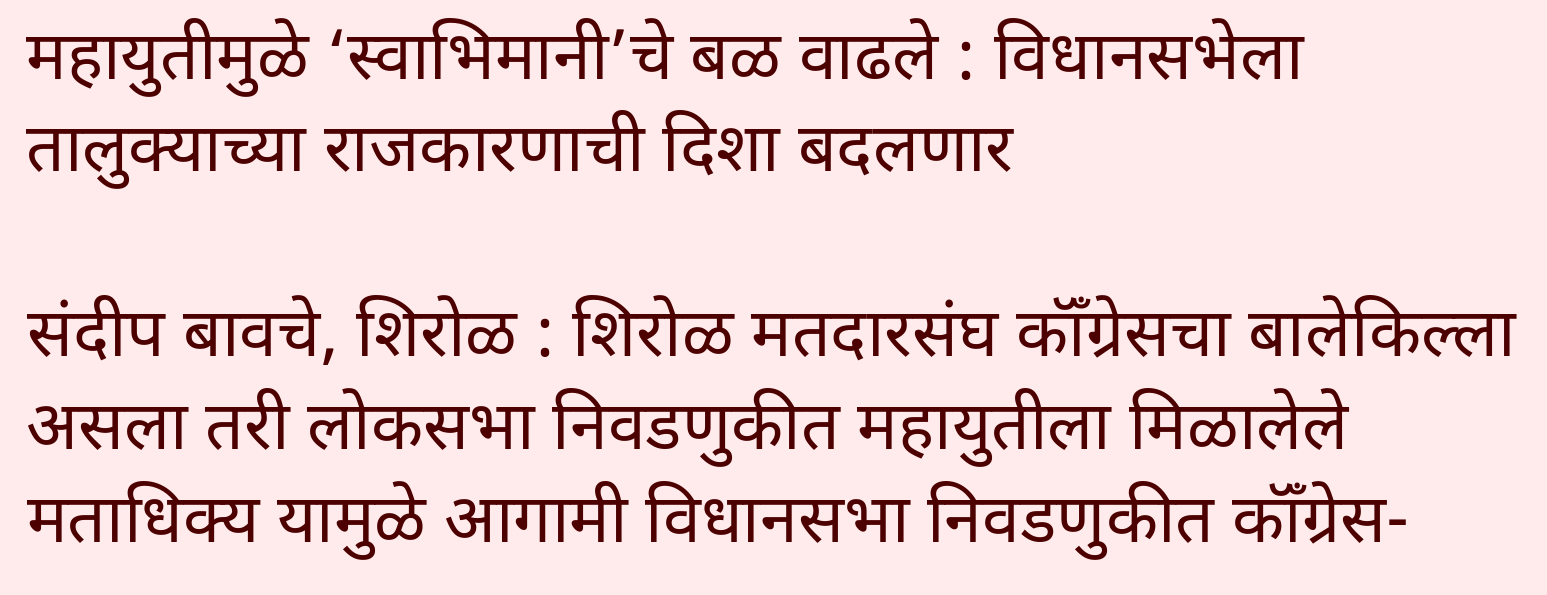महायुतीमुळे ‘स्वाभिमानी’चे बळ वाढले : विधानसभेला तालुक्याच्या राजकारणाची दिशा बदलणार

संदीप बावचे, शिरोळ : शिरोळ मतदारसंघ कॉँग्रेसचा बालेकिल्ला असला तरी लोकसभा निवडणुकीत महायुतीला मिळालेले मताधिक्य यामुळे आगामी विधानसभा निवडणुकीत कॉँग्रेस-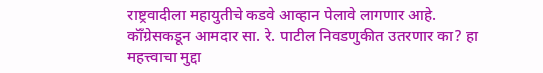राष्ट्रवादीला महायुतीचे कडवे आव्हान पेलावे लागणार आहे. कॉँग्रेसकडून आमदार सा. रे. पाटील निवडणुकीत उतरणार का? हा महत्त्वाचा मुद्दा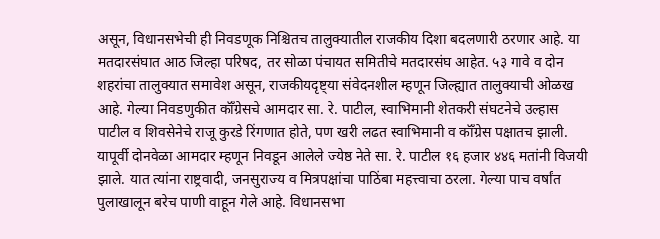असून, विधानसभेची ही निवडणूक निश्चितच तालुक्यातील राजकीय दिशा बदलणारी ठरणार आहे. या मतदारसंघात आठ जिल्हा परिषद, तर सोळा पंचायत समितीचे मतदारसंघ आहेत. ५३ गावे व दोन शहरांचा तालुक्यात समावेश असून, राजकीयदृष्ट्या संवेदनशील म्हणून जिल्ह्यात तालुक्याची ओळख आहे. गेल्या निवडणुकीत कॉँग्रेसचे आमदार सा. रे. पाटील, स्वाभिमानी शेतकरी संघटनेचे उल्हास पाटील व शिवसेनेचे राजू कुरडे रिंगणात होते, पण खरी लढत स्वाभिमानी व कॉँग्रेस पक्षातच झाली. यापूर्वी दोनवेळा आमदार म्हणून निवडून आलेले ज्येष्ठ नेते सा. रे. पाटील १६ हजार ४४६ मतांनी विजयी झाले. यात त्यांना राष्ट्रवादी, जनसुराज्य व मित्रपक्षांचा पाठिंबा महत्त्वाचा ठरला. गेल्या पाच वर्षांत पुलाखालून बरेच पाणी वाहून गेले आहे. विधानसभा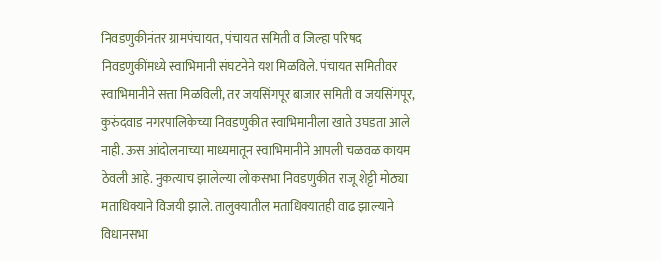निवडणुकीनंतर ग्रामपंचायत, पंचायत समिती व जिल्हा परिषद निवडणुकींमध्ये स्वाभिमानी संघटनेने यश मिळविले. पंचायत समितीवर स्वाभिमानीने सत्ता मिळविली, तर जयसिंगपूर बाजार समिती व जयसिंगपूर, कुरुंदवाड नगरपालिकेच्या निवडणुकीत स्वाभिमानीला खाते उघडता आले नाही. ऊस आंदोलनाच्या माध्यमातून स्वाभिमानीने आपली चळवळ कायम ठेवली आहे. नुकत्याच झालेल्या लोकसभा निवडणुकीत राजू शेट्टी मोठ्या मताधिक्याने विजयी झाले. तालुक्यातील मताधिक्यातही वाढ झाल्याने विधानसभा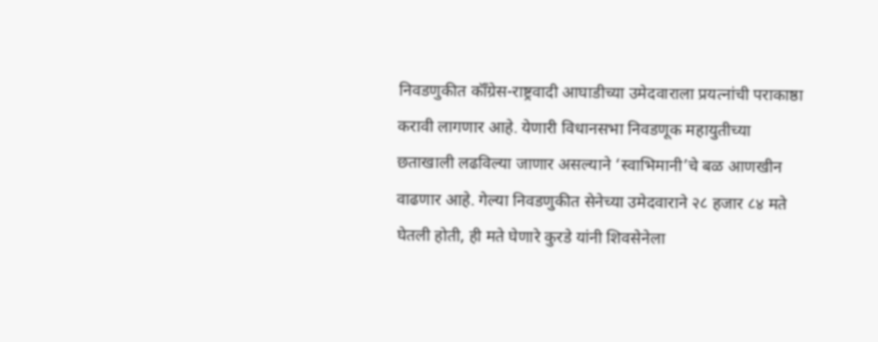निवडणुकीत कॉँग्रेस-राष्ट्रवादी आघाडीच्या उमेदवाराला प्रयत्नांची पराकाष्ठा करावी लागणार आहे. येणारी विधानसभा निवडणूक महायुतीच्या छताखाली लढविल्या जाणार असल्याने ‘स्वाभिमानी’चे बळ आणखीन वाढणार आहे. गेल्या निवडणुकीत सेनेच्या उमेदवाराने २८ हजार ८४ मते घेतली होती, ही मते घेणारे कुरडे यांनी शिवसेनेला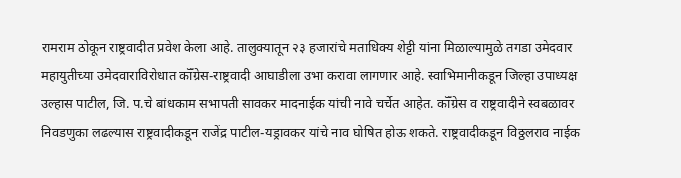रामराम ठोकून राष्ट्रवादीत प्रवेश केला आहे. तालुक्यातून २३ हजारांचे मताधिक्य शेट्टी यांना मिळाल्यामुळे तगडा उमेदवार महायुतीच्या उमेदवाराविरोधात कॉँग्रेस-राष्ट्रवादी आघाडीला उभा करावा लागणार आहे. स्वाभिमानीकडून जिल्हा उपाध्यक्ष उल्हास पाटील, जि. प.चे बांधकाम सभापती सावकर मादनाईक यांची नावे चर्चेत आहेत. कॉँग्रेस व राष्ट्रवादीने स्वबळावर निवडणुका लढल्यास राष्ट्रवादीकडून राजेंद्र पाटील-यड्रावकर यांचे नाव घोषित होऊ शकते. राष्ट्रवादीकडून विठ्ठलराव नाईक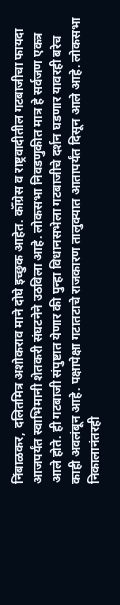निंबाळकर, दलितमित्र अशोकराव माने दोघे इच्छुक आहेत. कॉँग्रेस व राष्ट्रवादीतील गटबाजीचा फायदा आजपर्यंत स्वाभिमानी शेतकरी संघटनेने उठविला आहे. लोकसभा निवडणुकीत मात्र हे सर्वजण एकत्र आले होते. ही गटबाजी संपुष्टात येणार की पुन्हा विधानसभेला गटबाजीचे दर्शन घडणार यावरही बरेच काही अवलंबून आहे. पक्षापेक्षा गटातटाचे राजकारण तालुक्यात आतापर्यंत दिसून आले आहे. लोकसभा निकालानंतरही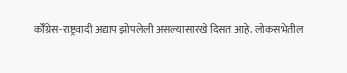कॉँग्रेस-राष्ट्रवादी अद्याप झोपलेली असल्यासारखे दिसत आहे. लोकसभेतील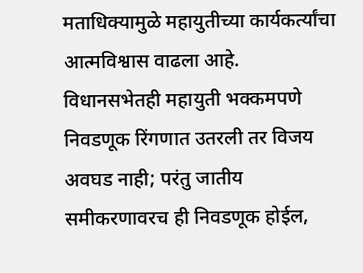मताधिक्यामुळे महायुतीच्या कार्यकर्त्यांचा आत्मविश्वास वाढला आहे. विधानसभेतही महायुती भक्कमपणे निवडणूक रिंगणात उतरली तर विजय अवघड नाही; परंतु जातीय समीकरणावरच ही निवडणूक होईल,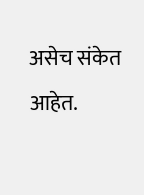असेच संकेत आहेत.